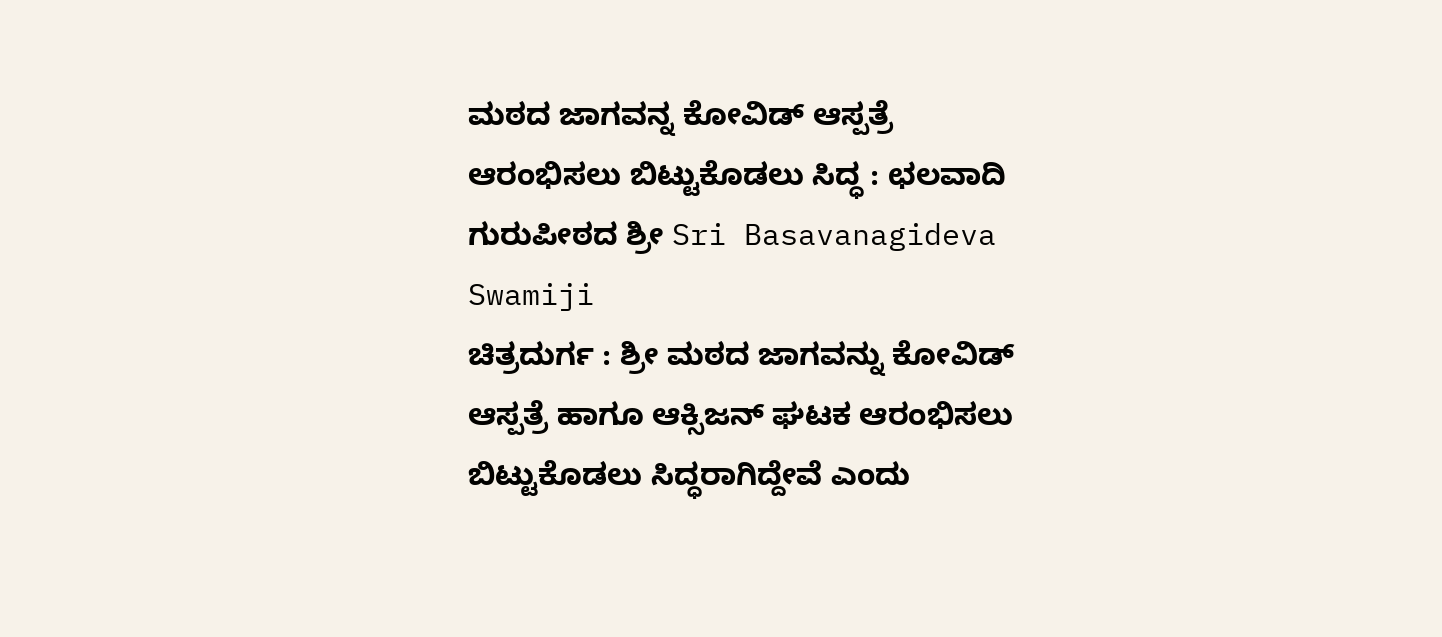ಮಠದ ಜಾಗವನ್ನ ಕೋವಿಡ್ ಆಸ್ಪತ್ರೆ ಆರಂಭಿಸಲು ಬಿಟ್ಟುಕೊಡಲು ಸಿದ್ಧ : ಛಲವಾದಿ ಗುರುಪೀಠದ ಶ್ರೀ Sri Basavanagideva Swamiji
ಚಿತ್ರದುರ್ಗ : ಶ್ರೀ ಮಠದ ಜಾಗವನ್ನು ಕೋವಿಡ್ ಆಸ್ಪತ್ರೆ ಹಾಗೂ ಆಕ್ಸಿಜನ್ ಘಟಕ ಆರಂಭಿಸಲು ಬಿಟ್ಟುಕೊಡಲು ಸಿದ್ಧರಾಗಿದ್ದೇವೆ ಎಂದು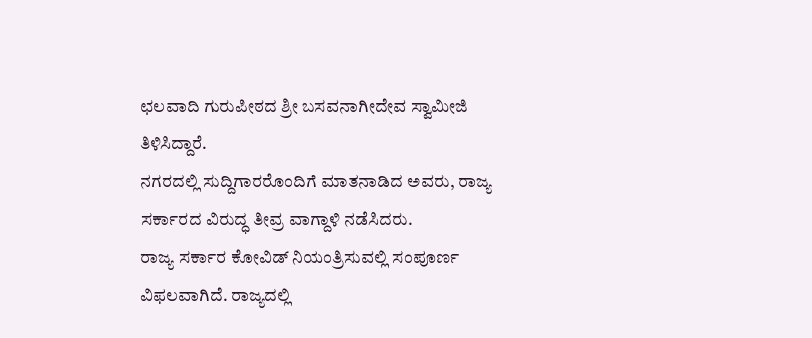ಛಲವಾದಿ ಗುರುಪೀಠದ ಶ್ರೀ ಬಸವನಾಗೀದೇವ ಸ್ವಾಮೀಜಿ ತಿಳಿಸಿದ್ದಾರೆ.
ನಗರದಲ್ಲಿ ಸುದ್ದಿಗಾರರೊಂದಿಗೆ ಮಾತನಾಡಿದ ಅವರು, ರಾಜ್ಯ ಸರ್ಕಾರದ ವಿರುದ್ಧ ತೀವ್ರ ವಾಗ್ದಾಳಿ ನಡೆಸಿದರು.
ರಾಜ್ಯ ಸರ್ಕಾರ ಕೋವಿಡ್ ನಿಯಂತ್ರಿಸುವಲ್ಲಿ ಸಂಪೂರ್ಣ ವಿಫಲವಾಗಿದೆ. ರಾಜ್ಯದಲ್ಲಿ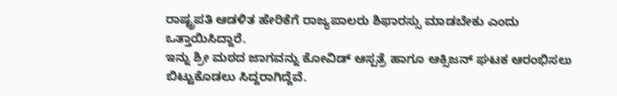ರಾಷ್ಟ್ರಪತಿ ಆಡಳಿತ ಹೇರಿಕೆಗೆ ರಾಜ್ಯಪಾಲರು ಶಿಫಾರಸ್ಸು ಮಾಡಬೇಕು ಎಂದು ಒತ್ತಾಯಿಸಿದ್ದಾರೆ.
ಇನ್ನು ಶ್ರೀ ಮಠದ ಜಾಗವನ್ನು ಕೋವಿಡ್ ಆಸ್ಪತ್ರೆ ಹಾಗೂ ಆಕ್ಸಿಜನ್ ಘಟಕ ಆರಂಭಿಸಲು ಬಿಟ್ಟುಕೊಡಲು ಸಿದ್ದರಾಗಿದ್ದೆವೆ.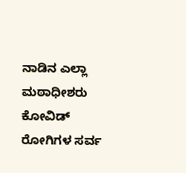ನಾಡಿನ ಎಲ್ಲಾ ಮಠಾಧೀಶರು ಕೋವಿಡ್ ರೋಗಿಗಳ ಸರ್ವ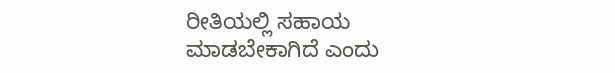ರೀತಿಯಲ್ಲಿ ಸಹಾಯ ಮಾಡಬೇಕಾಗಿದೆ ಎಂದು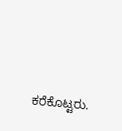ಕರೆಕೊಟ್ಟರು.